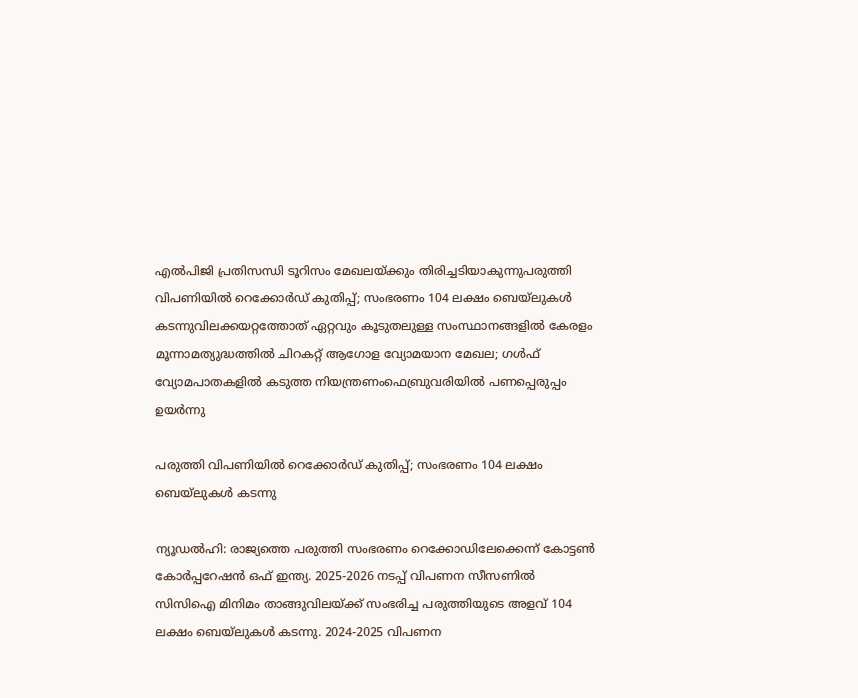എല്‍പിജി പ്രതിസന്ധി ടൂറിസം മേഖലയ്ക്കും തിരിച്ചടിയാകുന്നുപരുത്തി വിപണിയില്‍ റെക്കോര്‍ഡ് കുതിപ്പ്; സംഭരണം 104 ലക്ഷം ബെയ്‌ലുകള്‍ കടന്നുവിലക്കയറ്റത്തോത് ഏറ്റവും കൂടുതലുള്ള സംസ്ഥാനങ്ങളിൽ കേരളം മൂന്നാമത്യുദ്ധത്തില്‍ ചിറകറ്റ് ആഗോള വ്യോമയാന മേഖല; ഗള്‍ഫ് വ്യോമപാതകളില്‍ കടുത്ത നിയന്ത്രണംഫെബ്രുവരിയിൽ പണപ്പെരുപ്പം ഉയർന്നു

പരുത്തി വിപണിയില്‍ റെക്കോര്‍ഡ് കുതിപ്പ്; സംഭരണം 104 ലക്ഷം ബെയ്‌ലുകള്‍ കടന്നു

ന്യൂഡൽഹി: രാജ്യത്തെ പരുത്തി സംഭരണം റെക്കോഡിലേക്കെന്ന് കോട്ടണ്‍ കോര്‍പ്പറേഷന്‍ ഒഫ് ഇന്ത്യ. 2025-2026 നടപ്പ് വിപണന സീസണില്‍ സിസിഐ മിനിമം താങ്ങുവിലയ്ക്ക് സംഭരിച്ച പരുത്തിയുടെ അളവ് 104 ലക്ഷം ബെയ്‌ലുകള്‍ കടന്നു. 2024-2025 വിപണന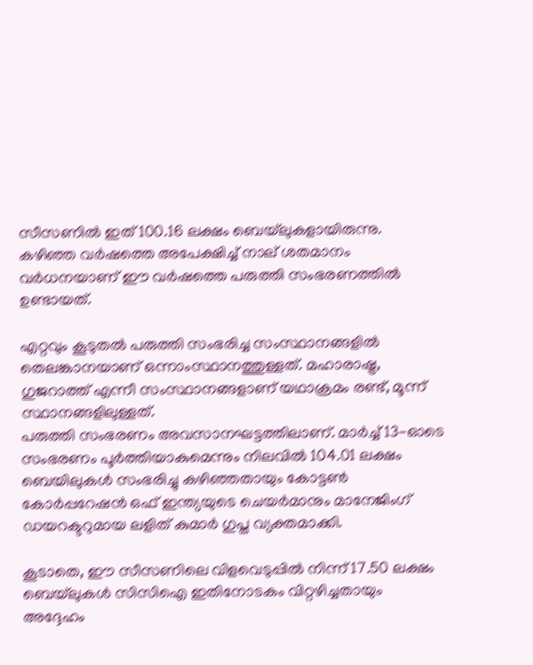സീസണില്‍ ഇത് 100.16 ലക്ഷം ബെയ്‌ലുകളായിരുന്നു. കഴിഞ്ഞ വര്‍ഷത്തെ അപേക്ഷിച്ച് നാല് ശതമാനം വര്‍ധനയാണ് ഈ വര്‍ഷത്തെ പരുത്തി സംഭരണത്തില്‍ ഉണ്ടായത്.

എറ്റവും കൂടുതല്‍ പരുത്തി സംഭരിച്ച സംസ്ഥാനങ്ങളില്‍ തെലങ്കാനയാണ് ഒന്നാംസ്ഥാനത്തുള്ളത്. മഹാരാഷ്ട്ര, ഗുജറാത്ത് എന്നീ സംസ്ഥാനങ്ങളാണ് യഥാക്രമം രണ്ട്, മൂന്ന് സ്ഥാനങ്ങളിലുള്ളത്.
പരുത്തി സംഭരണം അവസാനഘട്ടത്തിലാണ്. മാര്‍ച്ച് 13-ഓടെ സംഭരണം പൂര്‍ത്തിയാകുമെന്നും നിലവില്‍ 104.01 ലക്ഷം ബെയിലുകള്‍ സംഭരിച്ചു കഴിഞ്ഞതായും കോട്ടണ്‍ കോര്‍പ്പറേഷന്‍ ഒഫ് ഇന്ത്യയുടെ ചെയര്‍മാനും മാനേജിംഗ് ഡയറക്ടറുമായ ലളിത് കുമാര്‍ ഗുപ്ത വ്യക്തമാക്കി.

കൂടാതെ, ഈ സീസണിലെ വിളവെടുപ്പില്‍ നിന്ന് 17.50 ലക്ഷം ബെയ്‌ലുകള്‍ സിസിഐ ഇതിനോടകം വിറ്റഴിച്ചതായും അദ്ദേഹം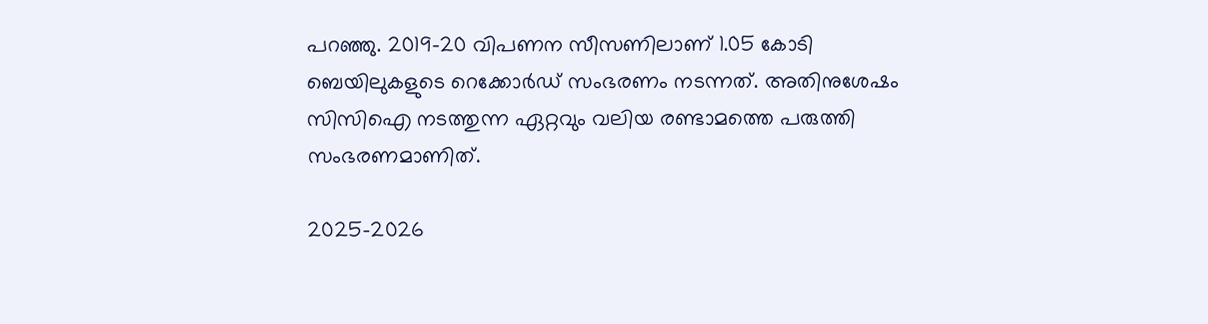പറഞ്ഞു. 2019-20 വിപണന സീസണിലാണ് 1.05 കോടി ബെയിലുകളുടെ റെക്കോര്‍ഡ് സംഭരണം നടന്നത്. അതിനുശേഷം സിസിഐ നടത്തുന്ന ഏറ്റവും വലിയ രണ്ടാമത്തെ പരുത്തി സംഭരണമാണിത്.

2025-2026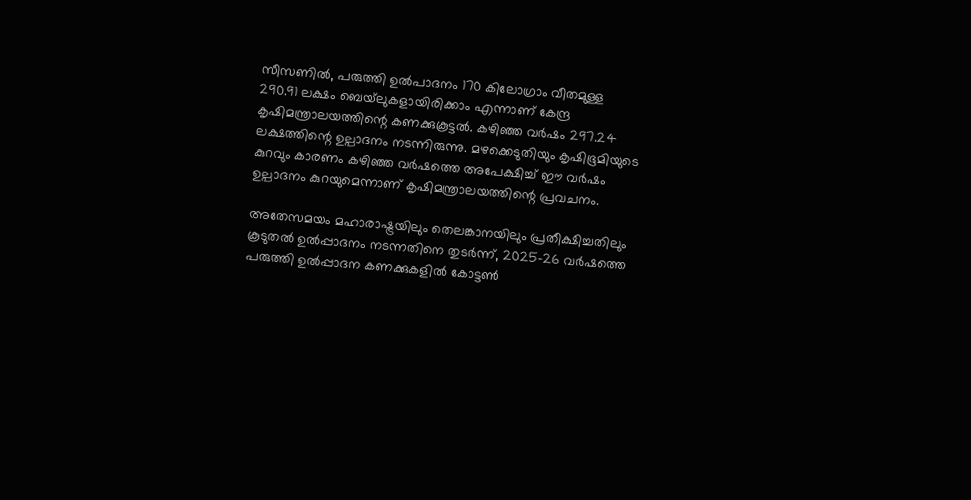സീസണില്‍, പരുത്തി ഉല്‍പാദനം 170 കിലോഗ്രാം വീതമുള്ള 290.91 ലക്ഷം ബെയ്‌ലുകളായിരിക്കാം എന്നാണ് കേന്ദ്ര കൃഷിമന്ത്രാലയത്തിന്റെ കണക്കുകൂട്ടല്‍. കഴിഞ്ഞ വര്‍ഷം 297.24 ലക്ഷത്തിന്റെ ഉല്പാദനം നടന്നിരുന്നു. മഴക്കെടുതിയും കൃഷിഭൂമിയുടെ കുറവും കാരണം കഴിഞ്ഞ വര്‍ഷത്തെ അപേക്ഷിച്ച് ഈ വര്‍ഷം ഉല്പാദനം കുറയുമെന്നാണ് കൃഷിമന്ത്രാലയത്തിന്റെ പ്രവചനം.

അതേസമയം മഹാരാഷ്ട്രയിലും തെലങ്കാനയിലും പ്രതീക്ഷിച്ചതിലും കൂടുതല്‍ ഉല്‍പ്പാദനം നടന്നതിനെ തുടര്‍ന്ന്, 2025-26 വര്‍ഷത്തെ പരുത്തി ഉല്‍പ്പാദന കണക്കുകളില്‍ കോട്ടണ്‍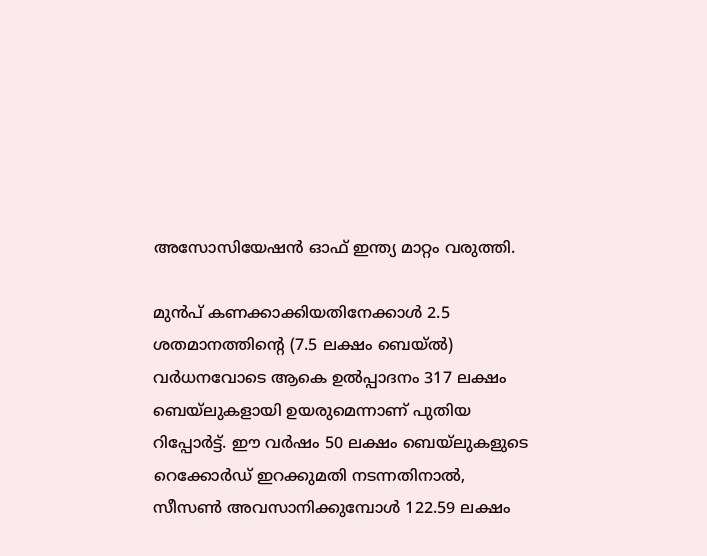അസോസിയേഷന്‍ ഓഫ് ഇന്ത്യ മാറ്റം വരുത്തി.

മുന്‍പ് കണക്കാക്കിയതിനേക്കാള്‍ 2.5 ശതമാനത്തിന്റെ (7.5 ലക്ഷം ബെയ്ല്‍) വര്‍ധനവോടെ ആകെ ഉല്‍പ്പാദനം 317 ലക്ഷം ബെയ്‌ലുകളായി ഉയരുമെന്നാണ് പുതിയ റിപ്പോര്‍ട്ട്. ഈ വര്‍ഷം 50 ലക്ഷം ബെയ്ലുകളുടെ റെക്കോര്‍ഡ് ഇറക്കുമതി നടന്നതിനാല്‍, സീസണ്‍ അവസാനിക്കുമ്പോള്‍ 122.59 ലക്ഷം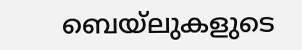ബെയ്ലുകളുടെ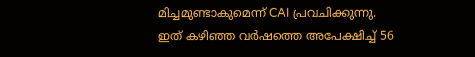മിച്ചമുണ്ടാകുമെന്ന് CAI പ്രവചിക്കുന്നു. ഇത് കഴിഞ്ഞ വര്‍ഷത്തെ അപേക്ഷിച്ച് 56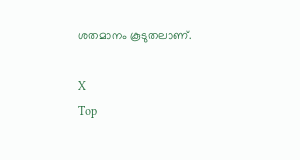ശതമാനം കൂടുതലാണ്.

X
Top